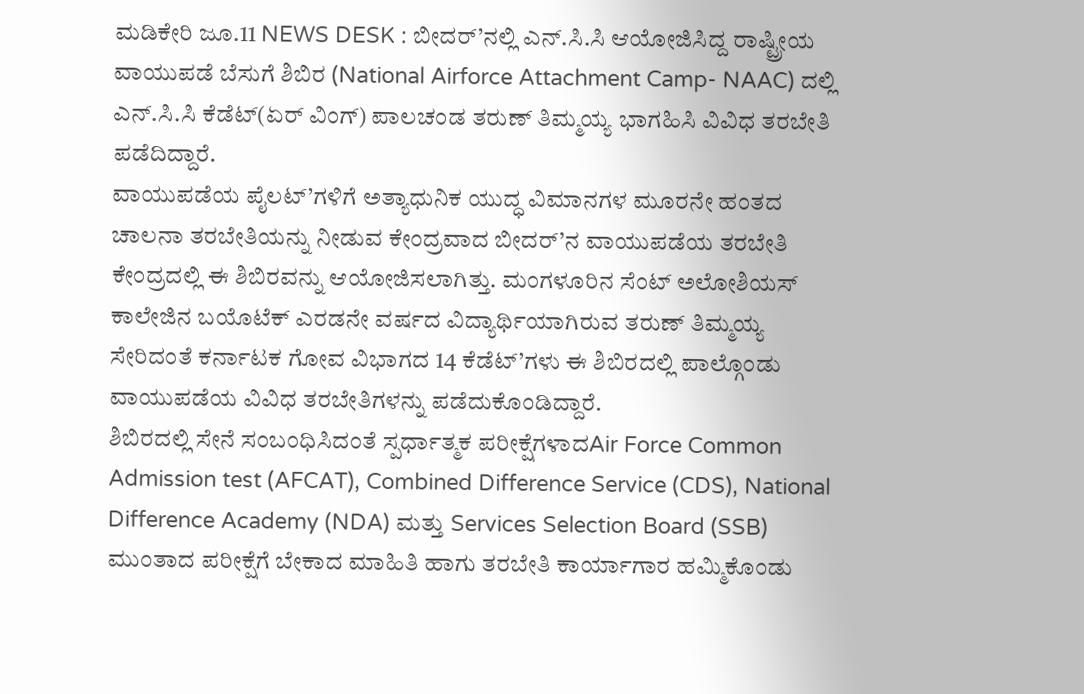ಮಡಿಕೇರಿ ಜೂ.11 NEWS DESK : ಬೀದರ್’ನಲ್ಲಿ ಎನ್.ಸಿ.ಸಿ ಆಯೋಜಿಸಿದ್ದ ರಾಷ್ಟ್ರೀಯ ವಾಯುಪಡೆ ಬೆಸುಗೆ ಶಿಬಿರ (National Airforce Attachment Camp- NAAC) ದಲ್ಲಿ ಎನ್.ಸಿ.ಸಿ ಕೆಡೆಟ್(ಏರ್ ವಿಂಗ್) ಪಾಲಚಂಡ ತರುಣ್ ತಿಮ್ಮಯ್ಯ ಭಾಗಹಿಸಿ ವಿವಿಧ ತರಬೇತಿ ಪಡೆದಿದ್ದಾರೆ.
ವಾಯುಪಡೆಯ ಪೈಲಟ್’ಗಳಿಗೆ ಅತ್ಯಾಧುನಿಕ ಯುದ್ಧ ವಿಮಾನಗಳ ಮೂರನೇ ಹಂತದ ಚಾಲನಾ ತರಬೇತಿಯನ್ನು ನೀಡುವ ಕೇಂದ್ರವಾದ ಬೀದರ್’ನ ವಾಯುಪಡೆಯ ತರಬೇತಿ ಕೇಂದ್ರದಲ್ಲಿ ಈ ಶಿಬಿರವನ್ನು ಆಯೋಜಿಸಲಾಗಿತ್ತು. ಮಂಗಳೂರಿನ ಸೆಂಟ್ ಅಲೋಶಿಯಸ್ ಕಾಲೇಜಿನ ಬಯೊಟೆಕ್ ಎರಡನೇ ವರ್ಷದ ವಿದ್ಯಾರ್ಥಿಯಾಗಿರುವ ತರುಣ್ ತಿಮ್ಮಯ್ಯ ಸೇರಿದಂತೆ ಕರ್ನಾಟಕ ಗೋವ ವಿಭಾಗದ 14 ಕೆಡೆಟ್’ಗಳು ಈ ಶಿಬಿರದಲ್ಲಿ ಪಾಲ್ಗೊಂಡು ವಾಯುಪಡೆಯ ವಿವಿಧ ತರಬೇತಿಗಳನ್ನು ಪಡೆದುಕೊಂಡಿದ್ದಾರೆ.
ಶಿಬಿರದಲ್ಲಿ ಸೇನೆ ಸಂಬಂಧಿಸಿದಂತೆ ಸ್ಪರ್ಧಾತ್ಮಕ ಪರೀಕ್ಷೆಗಳಾದAir Force Common Admission test (AFCAT), Combined Difference Service (CDS), National Difference Academy (NDA) ಮತ್ತು Services Selection Board (SSB) ಮುಂತಾದ ಪರೀಕ್ಷೆಗೆ ಬೇಕಾದ ಮಾಹಿತಿ ಹಾಗು ತರಬೇತಿ ಕಾರ್ಯಾಗಾರ ಹಮ್ಮಿಕೊಂಡು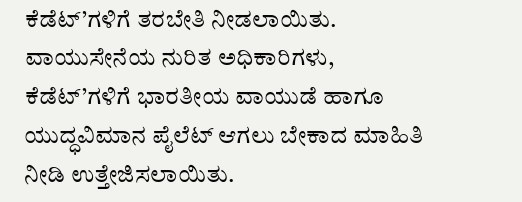ಕೆಡೆಟ್’ಗಳಿಗೆ ತರಬೇತಿ ನೀಡಲಾಯಿತು. ವಾಯುಸೇನೆಯ ನುರಿತ ಅಧಿಕಾರಿಗಳು, ಕೆಡೆಟ್’ಗಳಿಗೆ ಭಾರತೀಯ ವಾಯುಡೆ ಹಾಗೂ ಯುದ್ಧವಿಮಾನ ಪೈಲೆಟ್ ಆಗಲು ಬೇಕಾದ ಮಾಹಿತಿ ನೀಡಿ ಉತ್ತೇಜಿಸಲಾಯಿತು.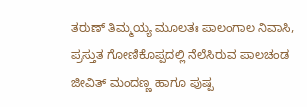ತರುಣ್ ತಿಮ್ಮಯ್ಯ ಮೂಲತಃ ಪಾಲಂಗಾಲ ನಿವಾಸಿ, ಪ್ರಸ್ತುತ ಗೋಣಿಕೊಪ್ಪದಲ್ಲಿ ನೆಲೆಸಿರುವ ಪಾಲಚಂಡ ಜೀವಿತ್ ಮಂದಣ್ಣ ಹಾಗೂ ಪುಷ್ಪ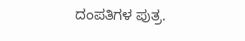ದಂಪತಿಗಳ ಪುತ್ರ.